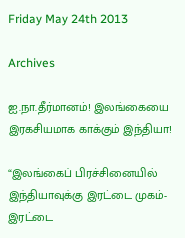Friday May 24th 2013

Archives

ஐ.நா.தீர்மானம்! இலங்கையை இரகசியமாக காக்கும் இந்தியா!

“இலங்கைப் பிரச்சினையில் இந்தியாவுக்கு இரட்டை முகம்- இரட்டை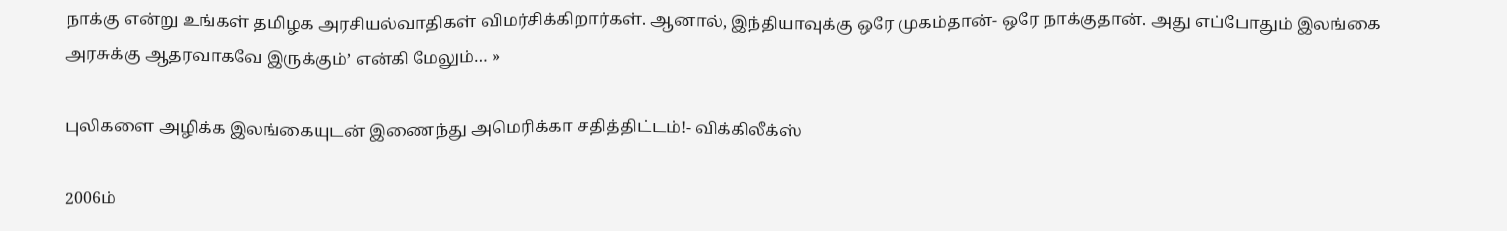நாக்கு என்று உங்கள் தமிழக அரசியல்வாதிகள் விமர்சிக்கிறார்கள். ஆனால், இந்தியாவுக்கு ஒரே முகம்தான்- ஒரே நாக்குதான். அது எப்போதும் இலங்கை அரசுக்கு ஆதரவாகவே இருக்கும்’ என்கி மேலும்… »

புலிகளை அழிக்க இலங்கையுடன் இணைந்து அமெரிக்கா சதித்திட்டம்!- விக்கிலீக்ஸ்

2006ம்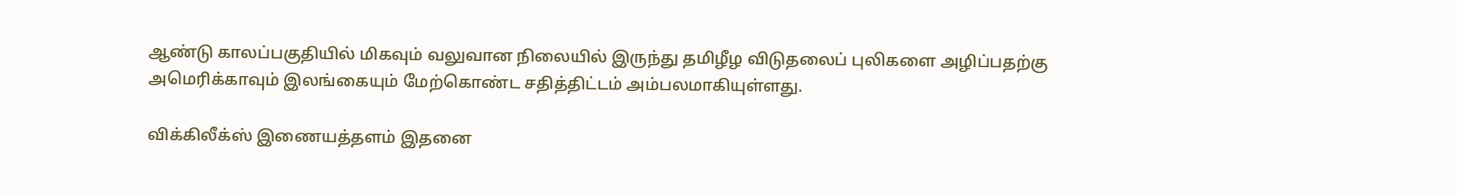ஆண்டு காலப்பகுதியில் மிகவும் வலுவான நிலையில் இருந்து தமிழீழ விடுதலைப் புலிகளை அழிப்பதற்கு அமெரிக்காவும் இலங்கையும் மேற்கொண்ட சதித்திட்டம் அம்பலமாகியுள்ளது.

விக்கிலீக்ஸ் இணையத்தளம் இதனை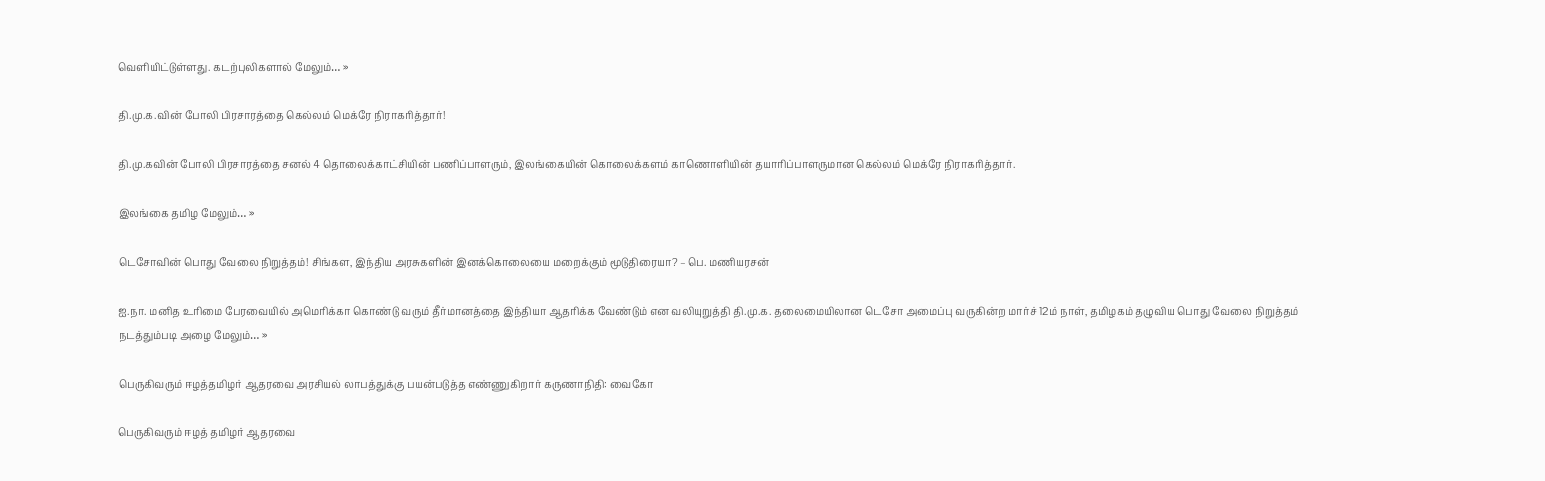வெளியிட்டுள்ளது. கடற்புலிகளால் மேலும்… »

தி.மு.க.வின் போலி பிரசாரத்தை கெல்லம் மெக்ரே நிராகரித்தார்!

தி.மு.கவின் போலி பிரசாரத்தை சனல் 4 தொலைக்காட்சியின் பணிப்பாளரும், இலங்கையின் கொலைக்களம் காணொளியின் தயாரிப்பாளருமான கெல்லம் மெக்ரே நிராகரித்தார்.

இலங்கை தமிழ மேலும்… »

டெசோவின் பொது வேலை நிறுத்தம்! சிங்கள, இந்திய அரசுகளின் இனக்கொலையை மறைக்கும் மூடுதிரையா? – பெ. மணியரசன்

ஐ.நா. மனித உரிமை பேரவையில் அமெரிக்கா கொண்டு வரும் தீர்மானத்தை இந்தியா ஆதரிக்க வேண்டும் என வலியுறுத்தி தி.மு.க. தலைமையிலான டெசோ அமைப்பு வருகின்ற மார்ச் 12ம் நாள், தமிழகம் தழுவிய பொது வேலை நிறுத்தம் நடத்தும்படி அழை மேலும்… »

பெருகிவரும் ஈழத்தமிழர் ஆதரவை அரசியல் லாபத்துக்கு பயன்படுத்த எண்ணுகிறார் கருணாநிதி: வைகோ

பெருகிவரும் ஈழத் தமிழர் ஆதரவை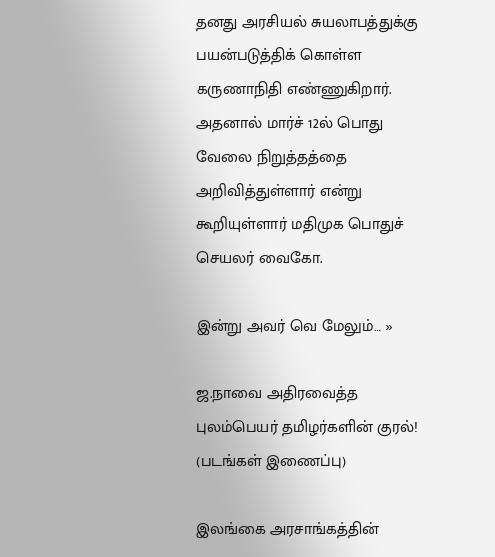தனது அரசியல் சுயலாபத்துக்கு பயன்படுத்திக் கொள்ள கருணாநிதி எண்ணுகிறார். அதனால் மார்ச் 12ல் பொது வேலை நிறுத்தத்தை அறிவித்துள்ளார் என்று கூறியுள்ளார் மதிமுக பொதுச் செயலர் வைகோ.

இன்று அவர் வெ மேலும்… »

ஜ.நாவை அதிரவைத்த புலம்பெயர் தமிழர்களின் குரல்! (படங்கள் இணைப்பு)

இலங்கை அரசாங்கத்தின்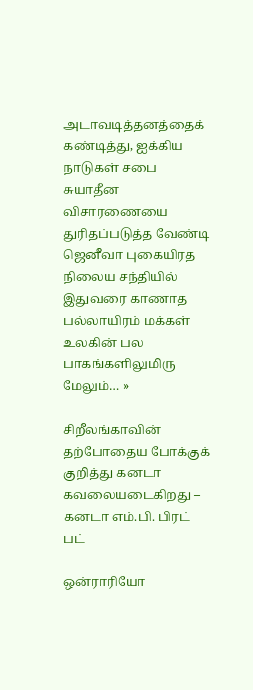அடாவடித்தனத்தைக் கண்டித்து, ஐக்கிய நாடுகள் சபை சுயாதீன விசாரணையை துரிதப்படுத்த வேண்டி ஜெனீவா புகையிரத நிலைய சந்தியில் இதுவரை காணாத பல்லாயிரம் மக்கள் உலகின் பல பாகங்களிலுமிரு மேலும்… »

சிறீலங்காவின் தற்போதைய போக்குக் குறித்து கனடா கவலையடைகிறது – கனடா எம்.பி. பிரட் பட்

ஒன்ராரியோ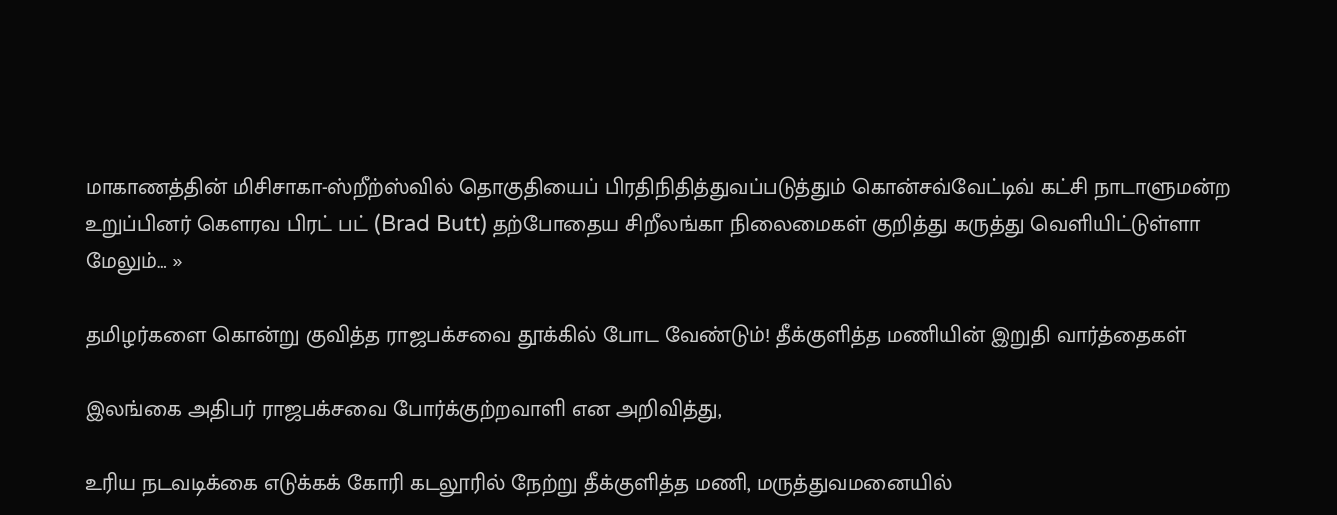மாகாணத்தின் மிசிசாகா-ஸ்றீற்ஸ்வில் தொகுதியைப் பிரதிநிதித்துவப்படுத்தும் கொன்சவ்வேட்டிவ் கட்சி நாடாளுமன்ற உறுப்பினர் கௌரவ பிரட் பட் (Brad Butt) தற்போதைய சிறீலங்கா நிலைமைகள் குறித்து கருத்து வெளியிட்டுள்ளா மேலும்… »

தமிழர்களை கொன்று குவித்த ராஜபக்சவை தூக்கில் போட வேண்டும்! தீக்குளித்த மணியின் இறுதி வார்த்தைகள்

இலங்கை அதிபர் ராஜபக்சவை போர்க்குற்றவாளி என அறிவித்து,

உரிய நடவடிக்கை எடுக்கக் கோரி கடலூரில் நேற்று தீக்குளித்த மணி, மருத்துவமனையில்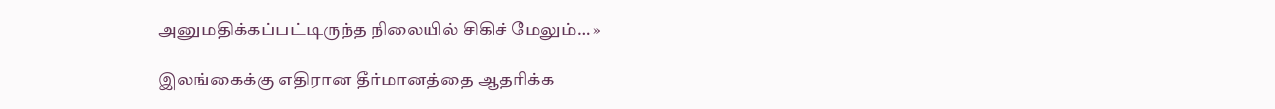அனுமதிக்கப்பட்டிருந்த நிலையில் சிகிச் மேலும்… »

இலங்கைக்கு எதிரான தீர்மானத்தை ஆதரிக்க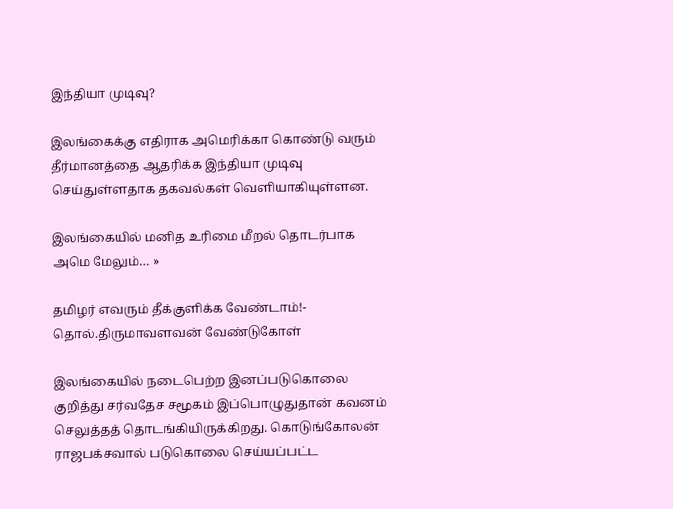இந்தியா முடிவு?

இலங்கைக்கு எதிராக அமெரிக்கா கொண்டு வரும் தீர்மானத்தை ஆதரிக்க இந்தியா முடிவு செய்துள்ளதாக தகவல்கள் வெளியாகியுள்ளன.

இலங்கையில் மனித உரிமை மீறல் தொடர்பாக அமெ மேலும்… »

தமிழர் எவரும் தீக்குளிக்க வேண்டாம்!- தொல்.திருமாவளவன் வேண்டுகோள்

இலங்கையில் நடைபெற்ற இனப்படுகொலை குறித்து சர்வதேச சமூகம் இப்பொழுதுதான் கவனம் செலுத்தத் தொடங்கியிருக்கிறது. கொடுங்கோலன் ராஜபக்சவால் படுகொலை செய்யப்பட்ட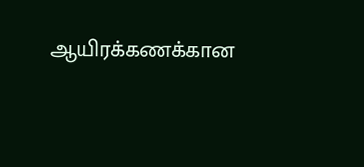ஆயிரக்கணக்கான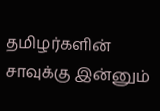தமிழர்களின் சாவுக்கு இன்னும்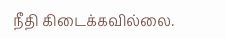நீதி கிடைக்கவில்லை.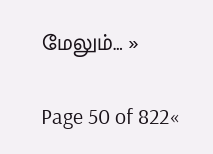மேலும்… »

Page 50 of 822«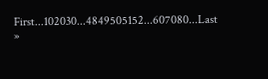First...102030...4849505152...607080...Last »